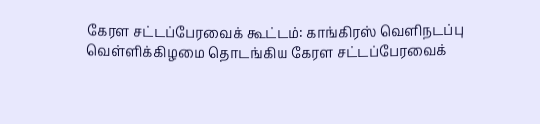கேரள சட்டப்பேரவைக் கூட்டம்: காங்கிரஸ் வெளிநடப்பு
வெள்ளிக்கிழமை தொடங்கிய கேரள சட்டப்பேரவைக்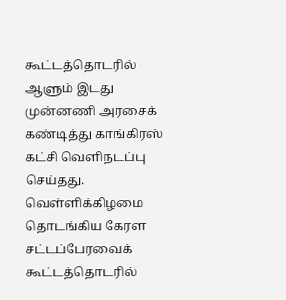கூட்டத்தொடரில் ஆளும் இடது முன்னணி அரசைக் கண்டித்து காங்கிரஸ் கட்சி வெளிநடப்பு செய்தது.
வெள்ளிக்கிழமை தொடங்கிய கேரள சட்டப்பேரவைக் கூட்டத்தொடரில்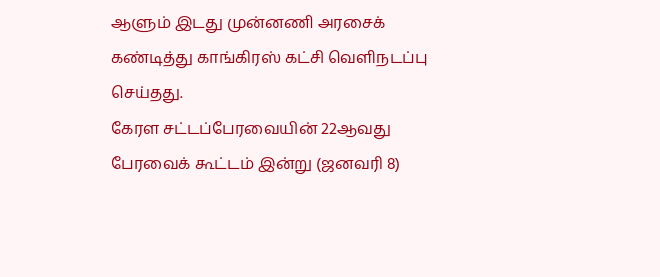ஆளும் இடது முன்னணி அரசைக் கண்டித்து காங்கிரஸ் கட்சி வெளிநடப்பு செய்தது.
கேரள சட்டப்பேரவையின் 22ஆவது பேரவைக் கூட்டம் இன்று (ஜனவரி 8)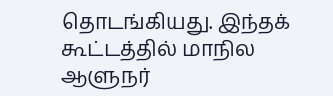தொடங்கியது. இந்தக் கூட்டத்தில் மாநில ஆளுநர்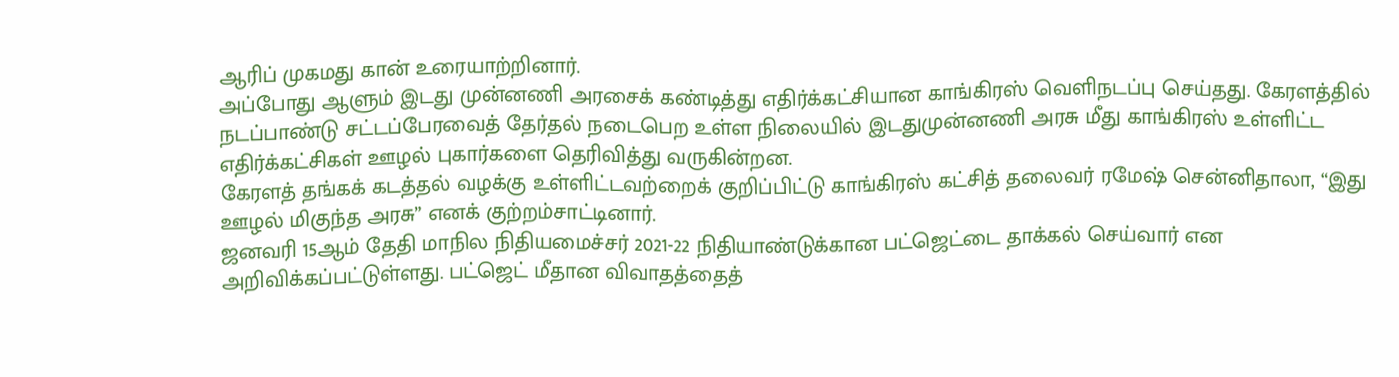ஆரிப் முகமது கான் உரையாற்றினார்.
அப்போது ஆளும் இடது முன்னணி அரசைக் கண்டித்து எதிர்க்கட்சியான காங்கிரஸ் வெளிநடப்பு செய்தது. கேரளத்தில் நடப்பாண்டு சட்டப்பேரவைத் தேர்தல் நடைபெற உள்ள நிலையில் இடதுமுன்னணி அரசு மீது காங்கிரஸ் உள்ளிட்ட எதிர்க்கட்சிகள் ஊழல் புகார்களை தெரிவித்து வருகின்றன.
கேரளத் தங்கக் கடத்தல் வழக்கு உள்ளிட்டவற்றைக் குறிப்பிட்டு காங்கிரஸ் கட்சித் தலைவர் ரமேஷ் சென்னிதாலா, “இது ஊழல் மிகுந்த அரசு” எனக் குற்றம்சாட்டினார்.
ஜனவரி 15ஆம் தேதி மாநில நிதியமைச்சர் 2021-22 நிதியாண்டுக்கான பட்ஜெட்டை தாக்கல் செய்வார் என அறிவிக்கப்பட்டுள்ளது. பட்ஜெட் மீதான விவாதத்தைத்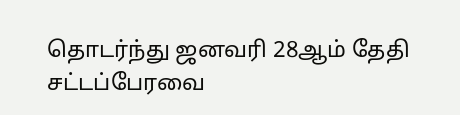தொடர்ந்து ஜனவரி 28ஆம் தேதி சட்டப்பேரவை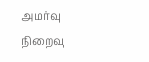அமர்வு நிறைவு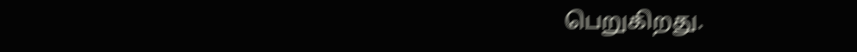பெறுகிறது.